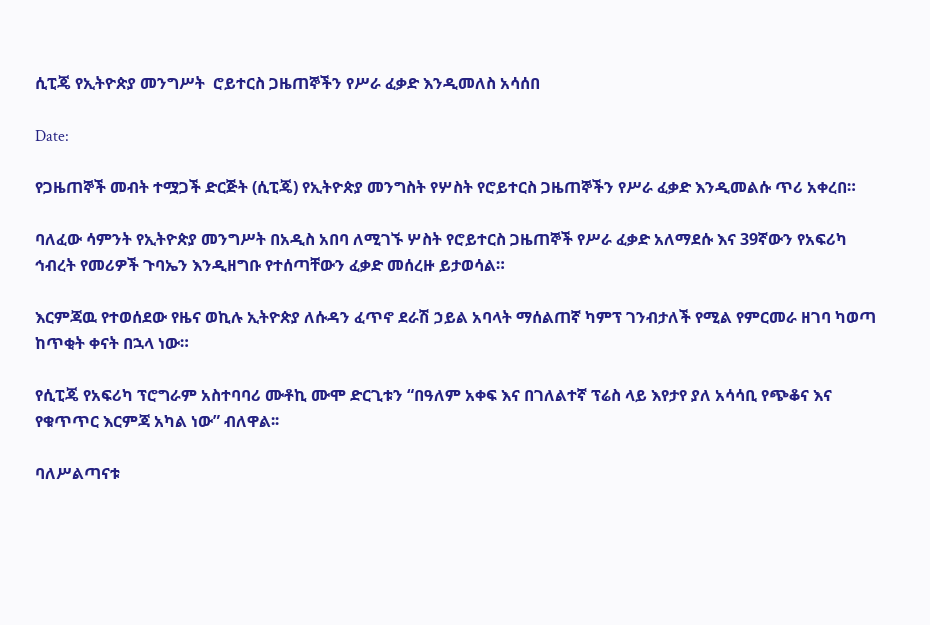ሲፒጄ የኢትዮጵያ መንግሥት  ሮይተርስ ጋዜጠኞችን የሥራ ፈቃድ እንዲመለስ አሳሰበ

Date:

የጋዜጠኞች መብት ተሟጋች ድርጅት (ሲፒጄ) የኢትዮጵያ መንግስት የሦስት የሮይተርስ ጋዜጠኞችን የሥራ ፈቃድ እንዲመልሱ ጥሪ አቀረበ።

ባለፈው ሳምንት የኢትዮጵያ መንግሥት በአዲስ አበባ ለሚገኙ ሦስት የሮይተርስ ጋዜጠኞች የሥራ ፈቃድ አለማደሱ እና 39ኛውን የአፍሪካ ኅብረት የመሪዎች ጉባኤን እንዲዘግቡ የተሰጣቸውን ፈቃድ መሰረዙ ይታወሳል።

እርምጃዉ የተወሰደው የዜና ወኪሉ ኢትዮጵያ ለሱዳን ፈጥኖ ደራሽ ኃይል አባላት ማሰልጠኛ ካምፕ ገንብታለች የሚል የምርመራ ዘገባ ካወጣ ከጥቂት ቀናት በኋላ ነው።

የሲፒጄ የአፍሪካ ፕሮግራም አስተባባሪ ሙቶኪ ሙሞ ድርጊቱን “በዓለም አቀፍ እና በገለልተኛ ፕሬስ ላይ እየታየ ያለ አሳሳቢ የጭቆና እና የቁጥጥር እርምጃ አካል ነው” ብለዋል፡፡

ባለሥልጣናቱ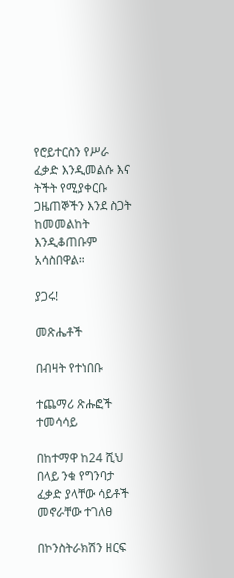የሮይተርስን የሥራ ፈቃድ እንዲመልሱ እና ትችት የሚያቀርቡ ጋዜጠኞችን እንደ ስጋት ከመመልከት እንዲቆጠቡም አሳስበዋል።

ያጋሩ!

መጽሔቶች

በብዛት የተነበቡ

ተጨማሪ ጽሑፎች
ተመሳሳይ

በከተማዋ ከ24 ሺህ በላይ ንቁ የግንባታ ፈቃድ ያላቸው ሳይቶች መኖራቸው ተገለፀ

በኮንስትራክሽን ዘርፍ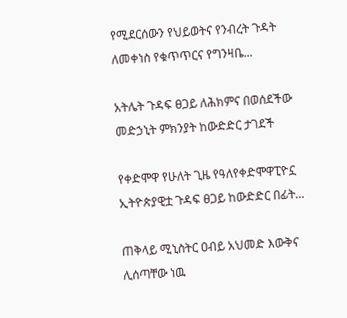የሚደርሰውን የህይወትና የንብረት ጉዳት ለመቀነስ የቁጥጥርና የግንዛቤ...

አትሌት ጉዳፍ ፀጋይ ለሕክምና በወሰደችው መድኃኒት ምክንያት ከውድድር ታገደች

የቀድሞዋ የሁለት ጊዜ የዓለየቀድሞዋፒዮኗ ኢትዮጵያዊቷ ጉዳፍ ፀጋይ ከውድድር በፊት...

ጠቅላይ ሚኒስትር ዐብይ አህመድ እውቅና ሊሰጣቸው ነዉ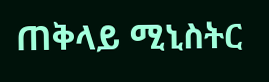ጠቅላይ ሚኒስትር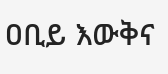ዐቢይ እውቅና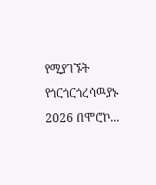የሚያገኙት የጎርጎርጎረሳዉያኑ 2026 በሞሮኮ...